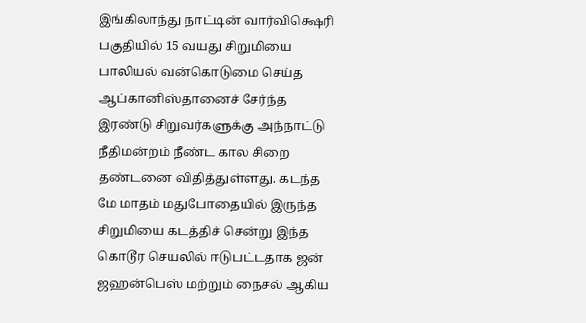இங்கிலாந்து நாட்டின் வார்விக்ஷெரி பகுதியில் 15 வயது சிறுமியை பாலியல் வன்கொடுமை செய்த ஆப்கானிஸ்தானைச் சேர்ந்த இரண்டு சிறுவர்களுக்கு அந்நாட்டு நீதிமன்றம் நீண்ட கால சிறை தண்டனை விதித்துள்ளது. கடந்த மே மாதம் மதுபோதையில் இருந்த சிறுமியை கடத்திச் சென்று இந்த கொடூர செயலில் ஈடுபட்டதாக ஜன் ஜஹன்பெஸ் மற்றும் நைசல் ஆகிய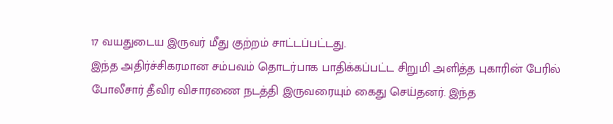17 வயதுடைய இருவர் மீது குற்றம் சாட்டப்பட்டது.
இந்த அதிர்ச்சிகரமான சம்பவம் தொடர்பாக பாதிக்கப்பட்ட சிறுமி அளித்த புகாரின் பேரில் போலீசார் தீவிர விசாரணை நடத்தி இருவரையும் கைது செய்தனர். இந்த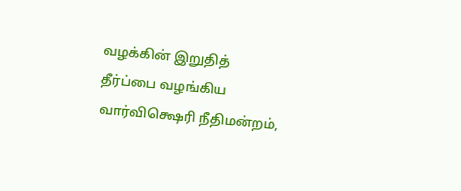வழக்கின் இறுதித் தீர்ப்பை வழங்கிய வார்விக்ஷெரி நீதிமன்றம்,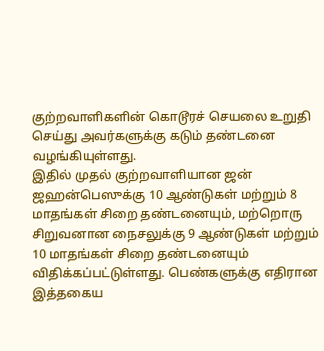குற்றவாளிகளின் கொடூரச் செயலை உறுதி செய்து அவர்களுக்கு கடும் தண்டனை வழங்கியுள்ளது.
இதில் முதல் குற்றவாளியான ஜன் ஜஹன்பெஸுக்கு 10 ஆண்டுகள் மற்றும் 8 மாதங்கள் சிறை தண்டனையும், மற்றொரு சிறுவனான நைசலுக்கு 9 ஆண்டுகள் மற்றும் 10 மாதங்கள் சிறை தண்டனையும் விதிக்கப்பட்டுள்ளது. பெண்களுக்கு எதிரான இத்தகைய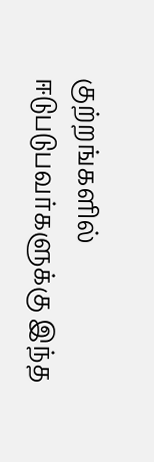குற்றங்களில் ஈடுபடுபவர்களுக்கு இந்த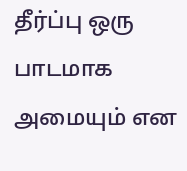தீர்ப்பு ஒரு பாடமாக அமையும் என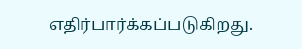எதிர்பார்க்கப்படுகிறது.